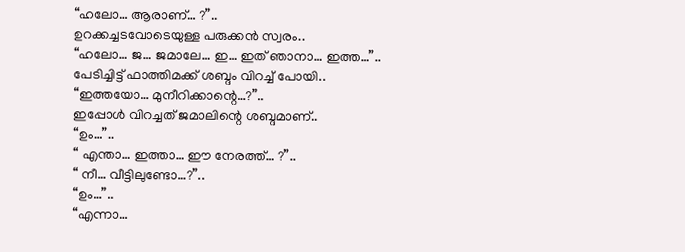“ഹലോ… ആരാണ്… ?”..
ഉറക്കച്ചടവോടെയുള്ള പരുക്കൻ സ്വരം..
“ഹലോ… ജ… ജമാലേ… ഇ… ഇത് ഞാനാ… ഇത്ത…”..
പേടിച്ചിട്ട് ഫാത്തിമക്ക് ശബ്ദം വിറച്ച് പോയി..
“ഇത്തയോ… മുനീറിക്കാന്റെ…?”..
ഇപ്പോൾ വിറച്ചത് ജമാലിന്റെ ശബ്ദമാണ്..
“ഉം…”..
“ എന്താ… ഇത്താ… ഈ നേരത്ത്… ?”..
“ നീ… വീട്ടിലുണ്ടോ…?”..
“ഉം…”..
“എന്നാ…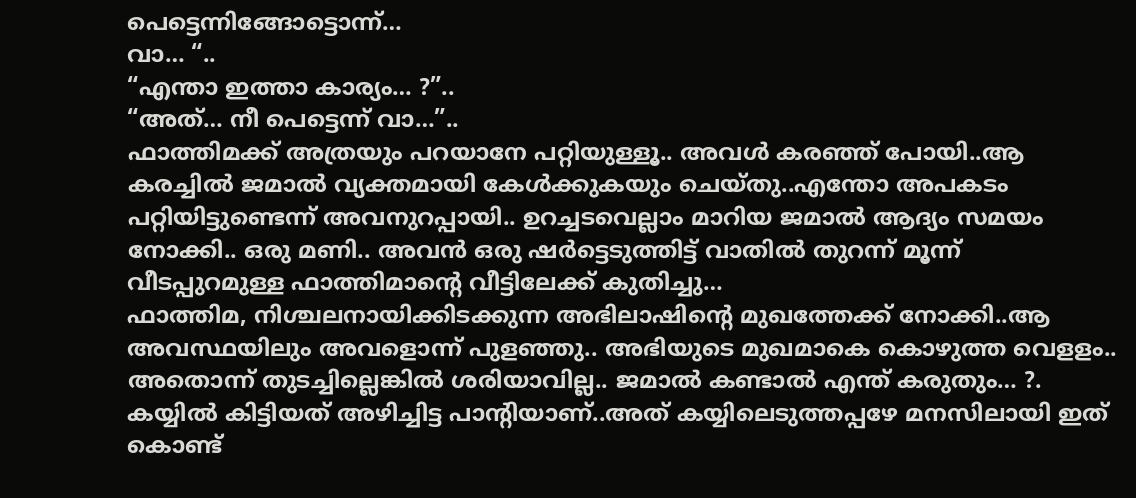പെട്ടെന്നിങ്ങോട്ടൊന്ന്…
വാ… “..
“എന്താ ഇത്താ കാര്യം… ?”..
“അത്… നീ പെട്ടെന്ന് വാ…”..
ഫാത്തിമക്ക് അത്രയും പറയാനേ പറ്റിയുള്ളൂ.. അവൾ കരഞ്ഞ് പോയി..ആ കരച്ചിൽ ജമാൽ വ്യക്തമായി കേൾക്കുകയും ചെയ്തു..എന്തോ അപകടം പറ്റിയിട്ടുണ്ടെന്ന് അവനുറപ്പായി.. ഉറച്ചടവെല്ലാം മാറിയ ജമാൽ ആദ്യം സമയം നോക്കി.. ഒരു മണി.. അവൻ ഒരു ഷർട്ടെടുത്തിട്ട് വാതിൽ തുറന്ന് മൂന്ന് വീടപ്പുറമുള്ള ഫാത്തിമാന്റെ വീട്ടിലേക്ക് കുതിച്ചു…
ഫാത്തിമ, നിശ്ചലനായിക്കിടക്കുന്ന അഭിലാഷിന്റെ മുഖത്തേക്ക് നോക്കി..ആ അവസ്ഥയിലും അവളൊന്ന് പുളഞ്ഞു.. അഭിയുടെ മുഖമാകെ കൊഴുത്ത വെളളം.. അതൊന്ന് തുടച്ചില്ലെങ്കിൽ ശരിയാവില്ല.. ജമാൽ കണ്ടാൽ എന്ത് കരുതും… ?.
കയ്യിൽ കിട്ടിയത് അഴിച്ചിട്ട പാന്റിയാണ്..അത് കയ്യിലെടുത്തപ്പഴേ മനസിലായി ഇത് കൊണ്ട്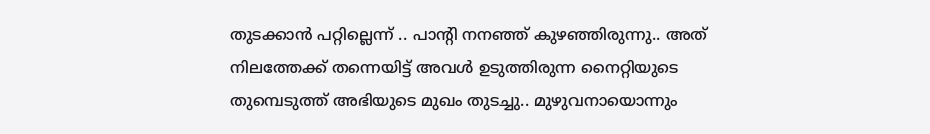തുടക്കാൻ പറ്റില്ലെന്ന് .. പാന്റി നനഞ്ഞ് കുഴഞ്ഞിരുന്നു.. അത് നിലത്തേക്ക് തന്നെയിട്ട് അവൾ ഉടുത്തിരുന്ന നൈറ്റിയുടെ തുമ്പെടുത്ത് അഭിയുടെ മുഖം തുടച്ചു.. മുഴുവനായൊന്നും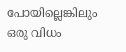പോയില്ലെങ്കിലും ഒരു വിധം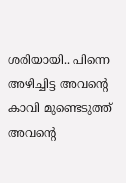ശരിയായി.. പിന്നെ അഴിച്ചിട്ട അവന്റെ കാവി മുണ്ടെടുത്ത് അവന്റെ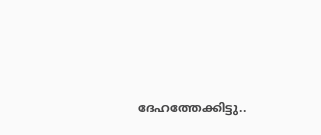ദേഹത്തേക്കിട്ടു..